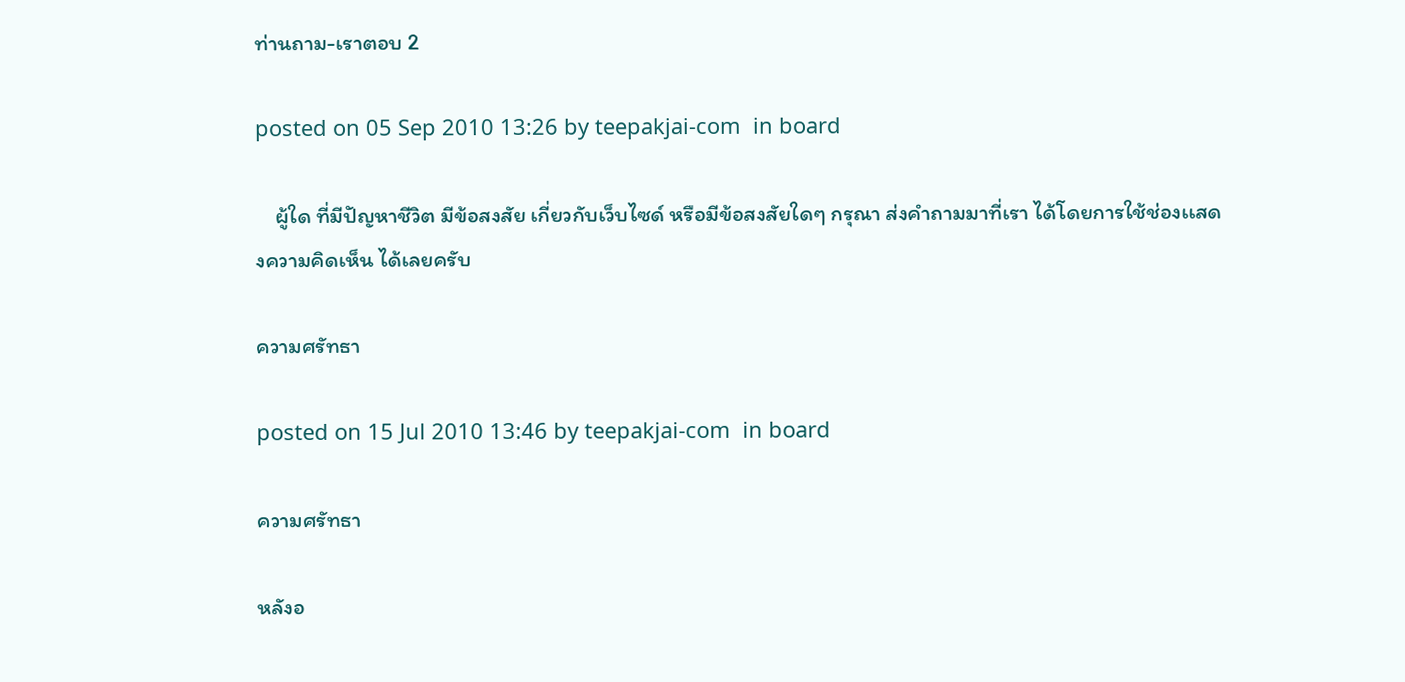ท่านถาม-เราตอบ 2

posted on 05 Sep 2010 13:26 by teepakjai-com  in board

    ผู้ใด ที่มีปัญหาชีวิต มีข้อสงสัย เกี่ยวกับเว็บไซด์ หรือมีข้อสงสัยใดๆ กรุณา ส่งคำถามมาที่เรา ได้โดยการใช้ช่องเเสดงความคิดเห็น ได้เลยครับ

ความศรัทธา

posted on 15 Jul 2010 13:46 by teepakjai-com  in board

ความศรัทธา

หลังอ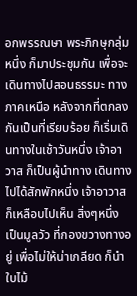อกพรรณษา พระภิกษุกลุ่มหนึ่ง ก็มาประชุมกัน เพื่อจะเดินทางไปสอนธรรมะ ทางภาคเหนือ หลังจากที่ตกลงกันเป็นที่เรียบร้อย ก็เริ่มเดินทางในเช้าวันหนึ่ง เจ้าอาวาส ก็เป็นผู้นำทาง เดินทางไปได้สักพักหนึ่ง เจ้าอาวาส ก็เหลือบไปเห็น สิ่งๆหนึ่ง เป็นมูลวัว ที่กองขวางทางอยู่ เพื่อไม่ให้น่าเกลียด ก็นำใบไม้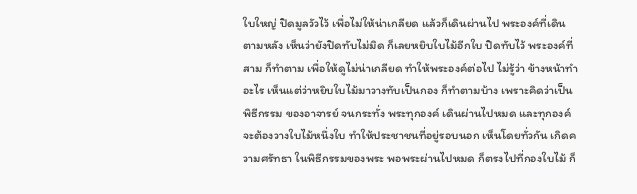ใบใหญ่ ปิดมูลวัวไว้ เพื่อไม่ให้น่าเกลียด แล้วก็เดินผ่านไป พระองค์ที่เดินตามหลัง เห็นว่ายังปิดทับไม่มิด ก็เลยหยิบใบไม้อีกใบ ปิดทับไว้ พระองค์ที่สาม ก็ทำตาม เพื่อให้ดูไม่น่าเกลียด ทำให้พระองค์ต่อไป ไม่รู้ว่า ข้างหน้าทำอะไร เห็นแต่ว่าหยิบใบไม้มาวางทับเป็นกอง ก็ทำตามบ้าง เพราะคิดว่าเป็นพิธีกรรม ของอาจารย์ จนกระทั่ง พระทุกองค์ เดินผ่านไปหมด และทุกองค์จะต้องวางใบไม้หนึ่งใบ ทำให้ประชาชนที่อยู่รอบนอก เห็นโดยทั่วกัน เกิดความศรัทธา ในพิธีกรรมของพระ พอพระผ่านไปหมด ก็ตรงไปที่กองใบไม้ ก็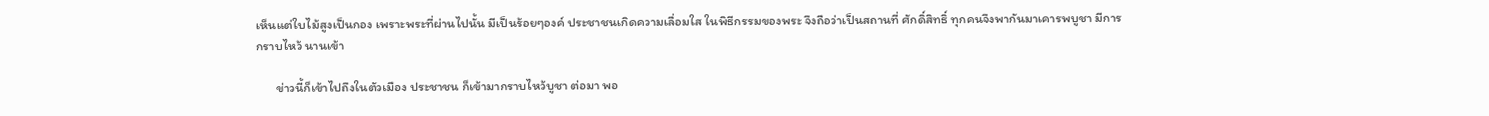เห็นแต่ใบไม้สูงเป็นกอง เพราะพระที่ผ่านไปนั้น มีเป็นร้อยๆองค์ ประชาชนเกิดความเลื่อมใส ในพิธีกรรมของพระ จึงถือว่าเป็นสถานที่ ศักดิ์สิทธิ์ ทุกคนจึงพากันมาเคารพบูชา มีการกราบไหว้ นานเข้า

       ข่าวนี้ก็เข้าไปถึงในตัวเมือง ประชาชน ก็เข้ามากราบไหว้บูชา ต่อมา พอ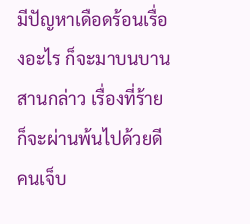มีปัญหาเดือดร้อนเรื่องอะไร ก็จะมาบนบานสานกล่าว เรื่องที่ร้ายก็จะผ่านพ้นไปด้วยดี คนเจ็บ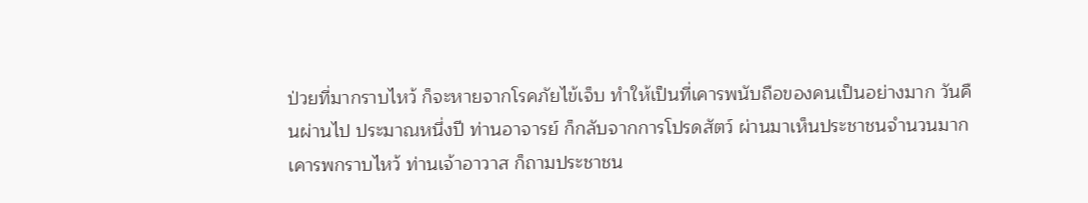ป่วยที่มากราบไหว้ ก็จะหายจากโรคภัยไข้เจ็บ ทำให้เป็นที่เคารพนับถือของคนเป็นอย่างมาก วันคืนผ่านไป ประมาณหนึ่งปี ท่านอาจารย์ ก็กลับจากการโปรดสัตว์ ผ่านมาเห็นประชาชนจำนวนมาก เคารพกราบไหว้ ท่านเจ้าอาวาส ก็ถามประชาชน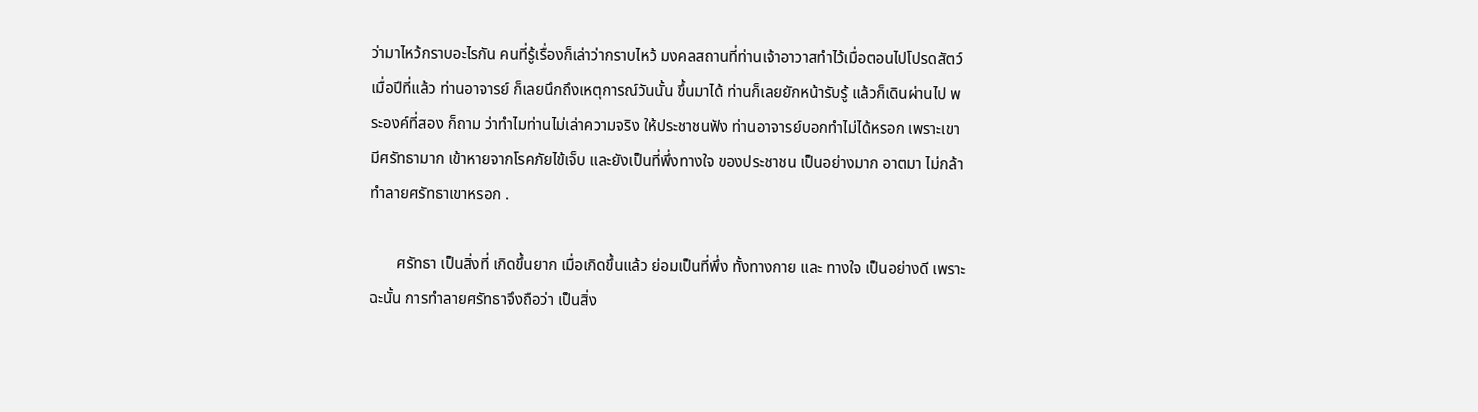ว่ามาไหว้กราบอะไรกัน คนที่รู้เรื่องก็เล่าว่ากราบไหว้ มงคลสถานที่ท่านเจ้าอาวาสทำไว้เมื่อตอนไปโปรดสัตว์ เมื่อปีที่แล้ว ท่านอาจารย์ ก็เลยนึกถึงเหตุการณ์วันนั้น ขึ้นมาได้ ท่านก็เลยยักหน้ารับรู้ แล้วก็เดินผ่านไป พระองค์ที่สอง ก็ถาม ว่าทำไมท่านไม่เล่าความจริง ให้ประชาชนฟัง ท่านอาจารย์บอกทำไม่ได้หรอก เพราะเขามีศรัทธามาก เข้าหายจากโรคภัยไข้เจ็บ และยังเป็นที่พึ่งทางใจ ของประชาชน เป็นอย่างมาก อาตมา ไม่กล้าทำลายศรัทธาเขาหรอก .

       ศรัทธา เป็นสิ่งที่ เกิดขึ้นยาก เมื่อเกิดขึ้นแล้ว ย่อมเป็นที่พึ่ง ทั้งทางกาย และ ทางใจ เป็นอย่างดี เพราะฉะนั้น การทำลายศรัทธาจึงถือว่า เป็นสิ่ง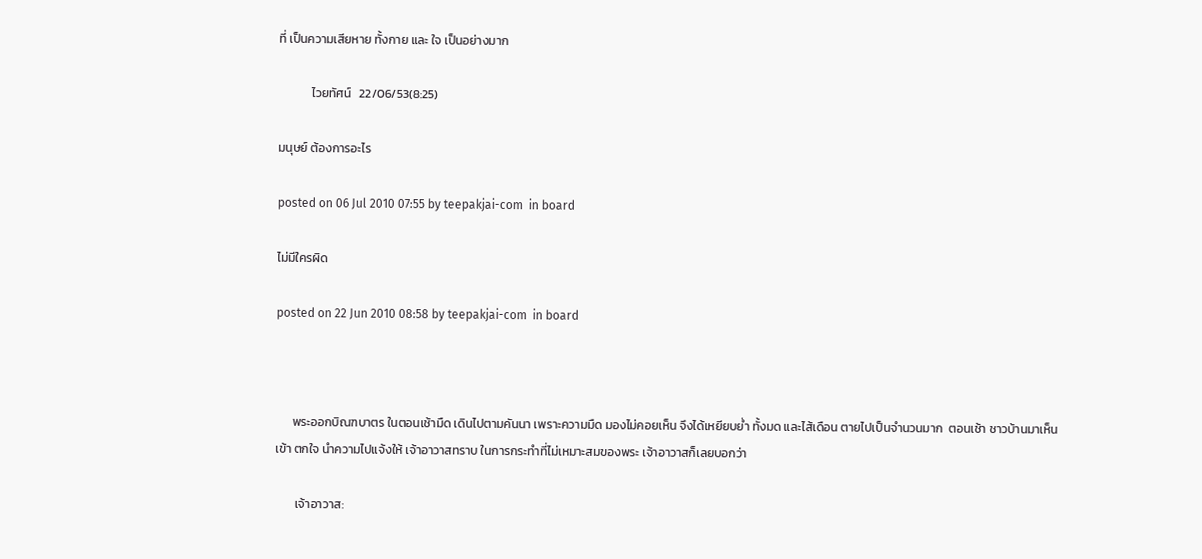ที่ เป็นความเสียหาย ทั้งกาย และ ใจ เป็นอย่างมาก

            ไวยทัศน์   22/06/53(8:25)

มนุษย์ ต้องการอะไร

posted on 06 Jul 2010 07:55 by teepakjai-com  in board

ไม่มีใครผิด

posted on 22 Jun 2010 08:58 by teepakjai-com  in board



      พระออกบิณฑบาตร ในตอนเช้ามืด เดินไปตามคันนา เพราะความมืด มองไม่คอยเห็น จึงได้เหยียบย่ำ ทั้งมด และไส้เดือน ตายไปเป็นจำนวนมาก  ตอนเช้า ชาวบ้านมาเห็นเข้า ตกใจ นำความไปแจ้งให้ เจ้าอาวาสทราบ ในการกระทำที่ไม่เหมาะสมของพระ เจ้าอาวาสก็เลยบอกว่า

       เจ้าอาวาส: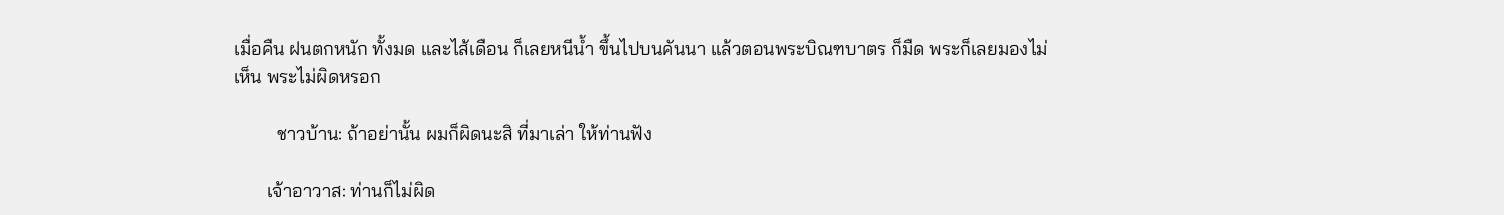เมื่อคืน ฝนตกหนัก ทั้งมด และไส้เดือน ก็เลยหนีน้ำ ขึ้นไปบนคันนา แล้วตอนพระบิณฑบาตร ก็มืด พระก็เลยมองไม่เห็น พระไม่ผิดหรอก

         ชาวบ้าน: ถ้าอย่านั้น ผมก็ผิดนะสิ ที่มาเล่า ให้ท่านฟัง

       เจ้าอาวาส: ท่านก็ไม่ผิด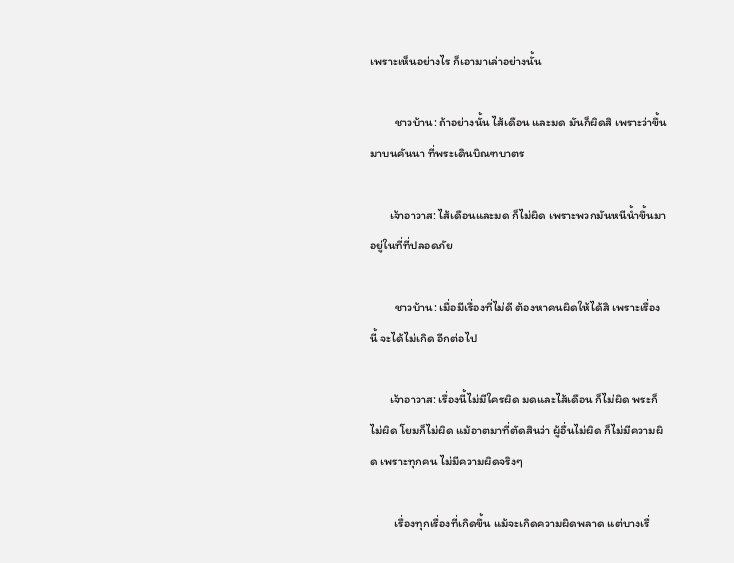เพราะเห็นอย่างไร ก็เอามาเล่าอย่างนั้น

         ชาวบ้าน: ถ้าอย่างนั้น ไส้เดือน และมด มันก็ผิดสิ เพราะว่าขึ้นมาบนคันนา ที่พระเดินบิณฑบาตร

       เจ้าอาวาส: ไส้เดือนและมด ก็ไม่ผิด เพราะพวกมันหนีน้ำขึ้นมา อยู่ในที่ที่ปลอดภัย

         ชาวบ้าน: เมื่อมีเรื่องที่ไม่ดี ต้องหาคนผิดให้ได้สิ เพราะเรื่องนี้ จะได้ไม่เกิด อีกต่อไป

       เจ้าอาวาส: เรื่องนี้ไม่มีใครผิด มดและไส้เดือน ก็ไม่ผิด พระก็ไม่ผิด โยมก็ไม่ผิด แม้อาตมาที่ตัดสินว่า ผู้อื่นไม่ผิด ก็ไม่มีความผิด เพราะทุกคน ไม่มีความผิดจริงๆ

         เรื่องทุกเรื่องที่เกิดขึ้น แม้จะเกิดความผิดพลาด แต่บางเรื่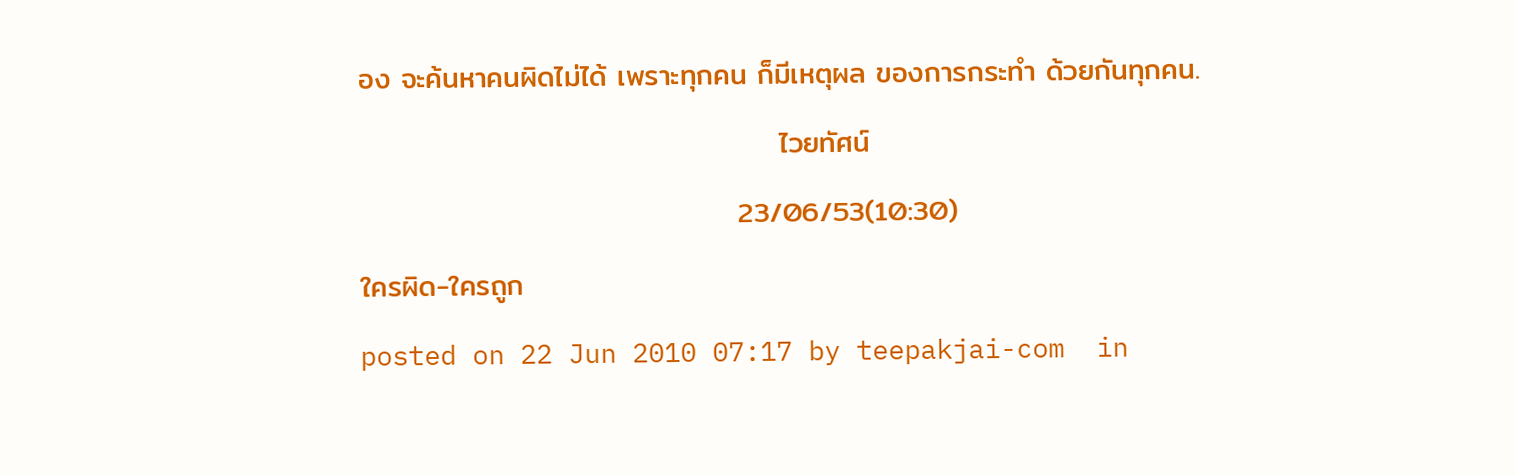อง จะค้นหาคนผิดไม่ได้ เพราะทุกคน ก็มีเหตุผล ของการกระทำ ด้วยกันทุกคน.

                                        ไวยทัศน์

                                    23/06/53(10:30)

ใครผิด-ใครถูก

posted on 22 Jun 2010 07:17 by teepakjai-com  in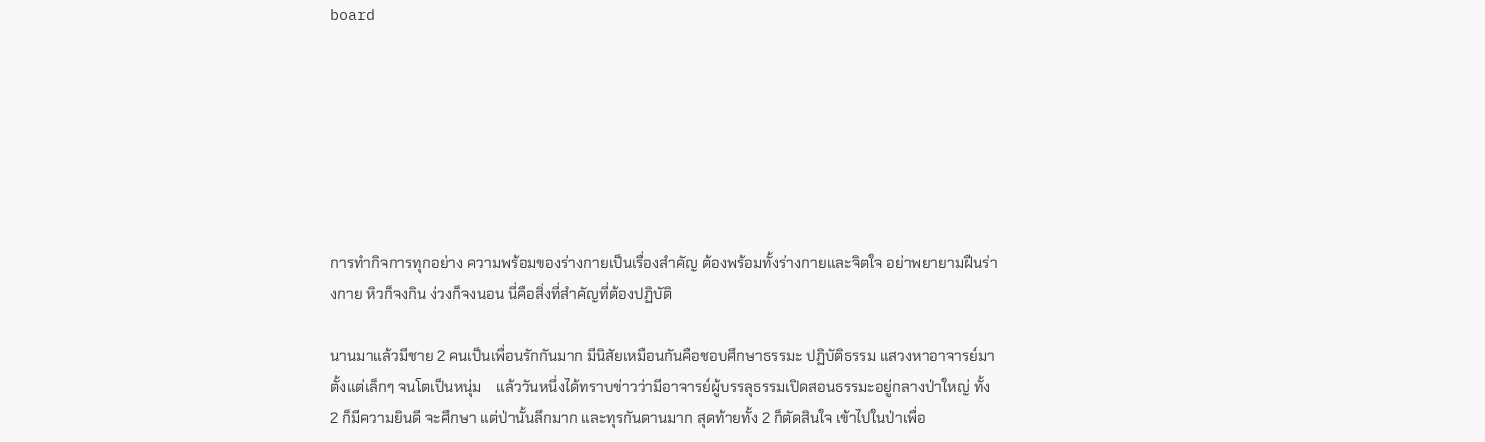board







การทำกิจการทุกอย่าง ความพร้อมของร่างกายเป็นเรื่องสำคัญ ต้องพร้อมทั้งร่างกายและจิตใจ อย่าพยายามฝืนร่างกาย หิวก็จงกิน ง่วงก็จงนอน นี่คือสิ่งที่สำคัญที่ต้องปฏิบัติ

นานมาแล้วมีชาย 2 คนเป็นเพื่อนรักกันมาก มีนิสัยเหมือนกันคือชอบศึกษาธรรมะ ปฏิบัติธรรม แสวงหาอาจารย์มาตั้งแต่เล็กๆ จนโตเป็นหนุ่ม    แล้ววันหนึ่งได้ทราบข่าวว่ามีอาจารย์ผู้บรรลุธรรมเปิดสอนธรรมะอยู่กลางป่าใหญ่ ทั้ง 2 ก็มีความยินดี จะศึกษา แต่ป่านั้นลึกมาก และทุรกันดานมาก สุดท้ายทั้ง 2 ก็ตัดสินใจ เข้าไปในป่าเพื่อ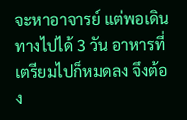จะหาอาจารย์ แต่พอเดินทางไปได้ 3 วัน อาหารที่เตรียมไปก็หมดลง จึงต้อง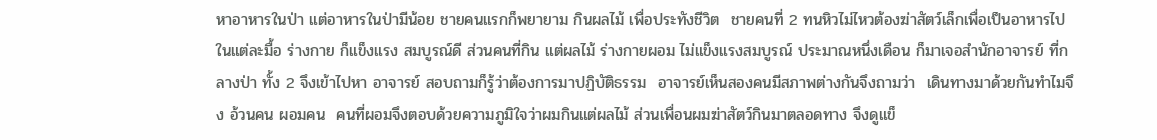หาอาหารในป่า แต่อาหารในป่ามีน้อย ชายคนแรกก็พยายาม กินผลไม้ เพื่อประทังชีวิต  ชายคนที่ 2 ทนหิวไม่ไหวต้องฆ่าสัตว์เล็กเพื่อเป็นอาหารไปในแต่ละมื้อ ร่างกาย ก็แข็งแรง สมบูรณ์ดี ส่วนคนที่กิน แต่ผลไม้ ร่างกายผอม ไม่แข็งแรงสมบูรณ์ ประมาณหนึ่งเดือน ก็มาเจอสำนักอาจารย์ ที่กลางป่า ทั้ง 2 จึงเข้าไปหา อาจารย์ สอบถามก็รู้ว่าต้องการมาปฏิบัติธรรม  อาจารย์เห็นสองคนมีสภาพต่างกันจึงถามว่า  เดินทางมาด้วยกันทำไมจึง อ้วนคน ผอมคน  คนที่ผอมจึงตอบด้วยความภูมิใจว่าผมกินแต่ผลไม้ ส่วนเพื่อนผมฆ่าสัตว์กินมาตลอดทาง จึงดูแข็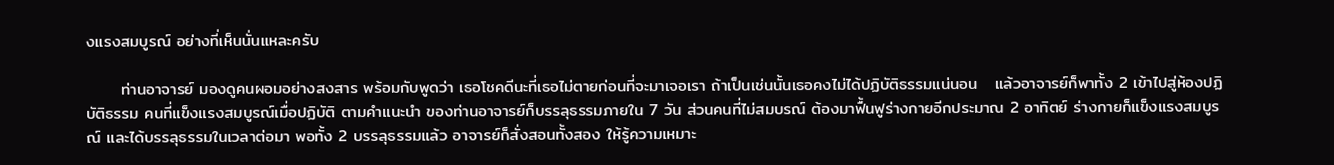งแรงสมบูรณ์ อย่างที่เห็นนั่นแหละครับ

      ท่านอาจารย์ มองดูคนผอมอย่างสงสาร พร้อมกับพูดว่า เธอโชคดีนะที่เธอไม่ตายก่อนที่จะมาเจอเรา ถ้าเป็นเช่นนั้นเธอคงไม่ได้ปฏิบัติธรรมแน่นอน   แล้วอาจารย์ก็พาทั้ง 2 เข้าไปสู่ห้องปฏิบัติธรรม คนที่แข็งแรงสมบูรณ์เมื่อปฏิบัติ ตามคำแนะนำ ของท่านอาจารย์ก็บรรลุธรรมภายใน 7 วัน ส่วนคนที่ไม่สมบรณ์ ต้องมาฟื้นฟูร่างกายอีกประมาณ 2 อาทิตย์ ร่างกายก็แข็งแรงสมบูรณ์ และได้บรรลุธรรมในเวลาต่อมา พอทั้ง 2 บรรลุธรรมแล้ว อาจารย์ก็สั่งสอนทั้งสอง ให้รู้ความเหมาะ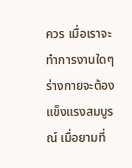ควร เมื่อเราจะทำการงานใดๆ ร่างกายจะต้องแข็งแรงสมบูรณ์ เมื่อยามที่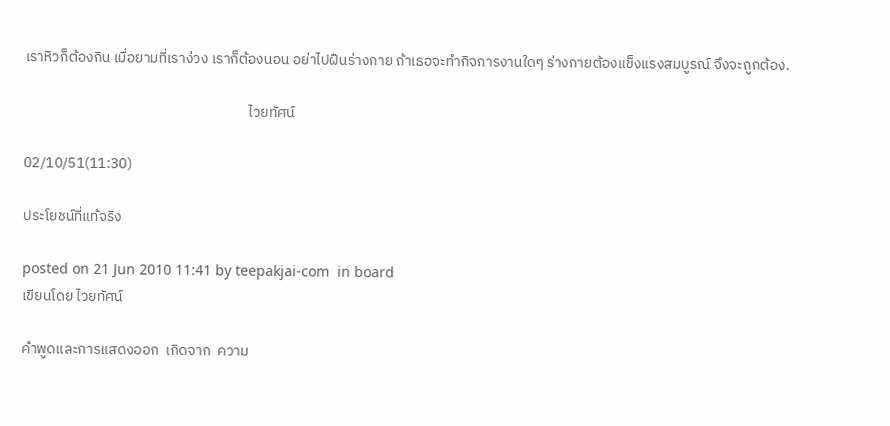เราหิวก็ต้องกิน เมื่อยามที่เราง่วง เราก็ต้องนอน อย่าไปฝืนร่างกาย ถ้าเธอจะทำกิจการงานใดๆ ร่างกายต้องแข็งแรงสมบูรณ์ จึงจะถูกต้อง.

                                                                    ไวยทัศน์

02/10/51(11:30)

ประโยชน์ที่แท้จริง

posted on 21 Jun 2010 11:41 by teepakjai-com  in board
เขียนโดย ไวยทัศน์

คำพูดและการแสดงออก  เกิดจาก  ความ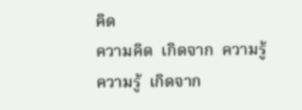คิด
ความคิด  เกิดจาก  ความรู้
ความรู้  เกิดจาก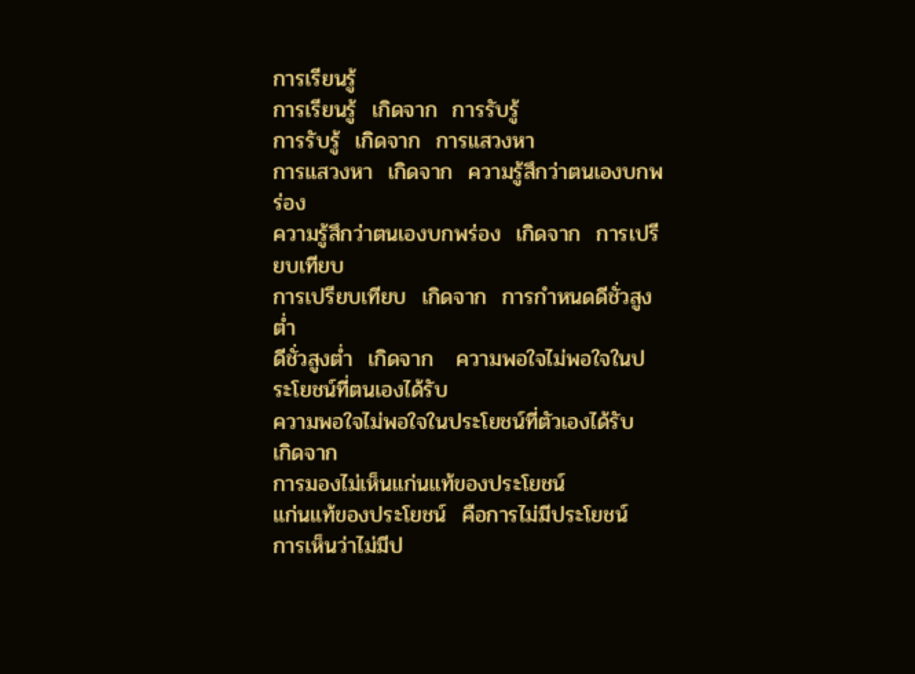การเรียนรู้
การเรียนรู้  เกิดจาก  การรับรู้
การรับรู้  เกิดจาก  การแสวงหา
การแสวงหา  เกิดจาก  ความรู้สึกว่าตนเองบกพร่อง
ความรู้สึกว่าตนเองบกพร่อง  เกิดจาก  การเปรียบเทียบ
การเปรียบเทียบ  เกิดจาก  การกำหนดดีชั่วสูงต่ำ
ดีชั่วสูงต่ำ  เกิดจาก   ความพอใจไม่พอใจในประโยชน์ที่ตนเองได้รับ
ความพอใจไม่พอใจในประโยชน์ที่ตัวเองได้รับ  เกิดจาก
การมองไม่เห็นแก่นแท้ของประโยชน์
แก่นแท้ของประโยชน์  คือการไม่มีประโยชน์
การเห็นว่าไม่มีป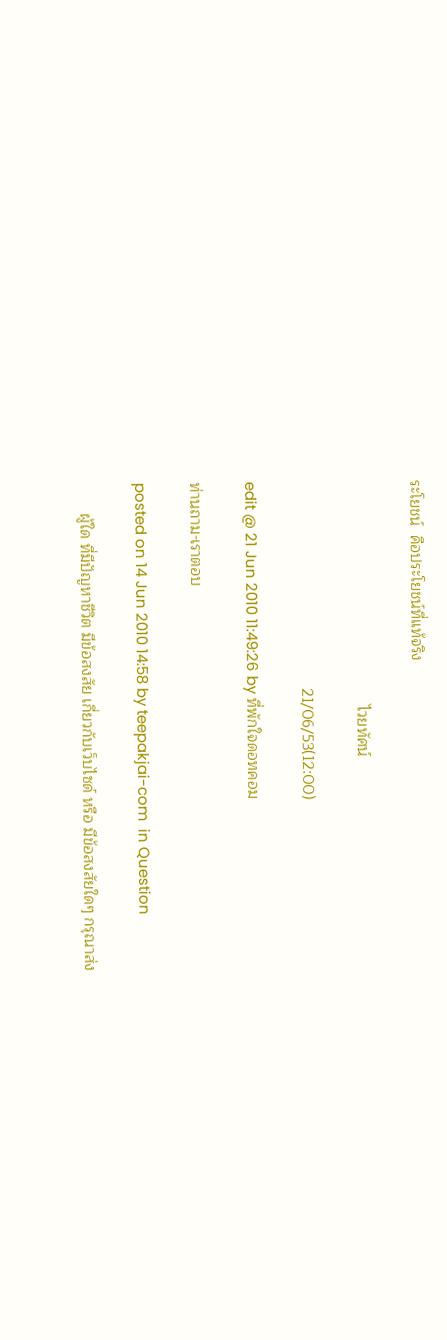ระโยชน์  คือประโยชน์ที่แท้จริง

                                                    ไวยทัศน์

                                                21/06/53(12:00)

edit @ 21 Jun 2010 11:49:26 by ที่พักใจดอทคอม

ท่านถาม-เราตอบ

posted on 14 Jun 2010 14:58 by teepakjai-com  in Question

       ผู้ใด ที่มีปัญหาชีวิต มีข้อสงสัย เกี่ยวกับเว็บไซด์ หรือ มีข้อสงสัยใดๆ กรุณาส่ง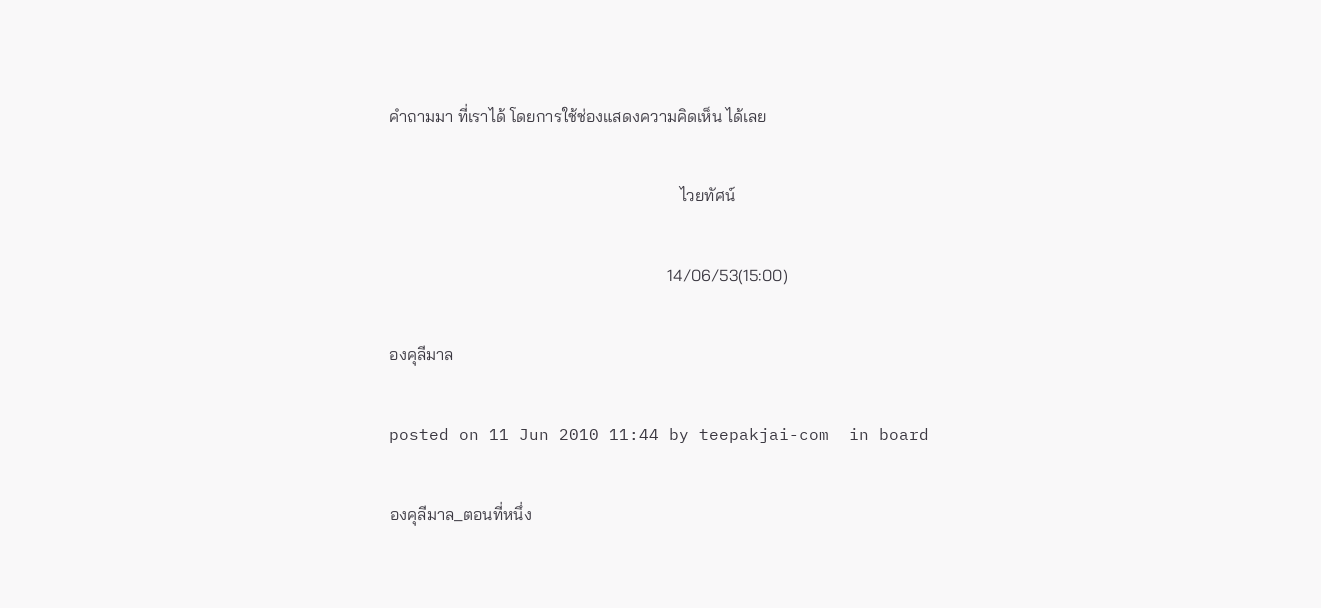คำถามมา ที่เราได้ โดยการใช้ช่องแสดงความคิดเห็น ได้เลย

                                                                      ไวยทัศน์

                                                                   14/06/53(15:00)

องคุลีมาล

posted on 11 Jun 2010 11:44 by teepakjai-com  in board

องคุลีมาล_ตอนที่หนึ่ง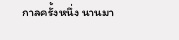กาลครั้งหนึ่ง นานมา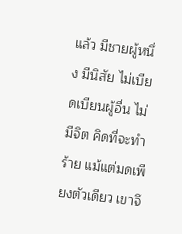แล้ว มีชายผู้หนึ่ง มีนิสัย ไม่เบียดเบียนผู้อื่น ไม่มีจิต คิดที่จะทำร้าย แม้แต่มดเพียงตัวเดียว เขาจึ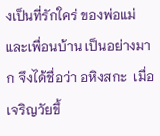งเป็นที่รักใคร่ ของพ่อแม่ และเพื่อนบ้าน เป็นอย่างมาก จึงได้ชื่อว่า อหิงสกะ  เมื่อเจริญวัยขึ้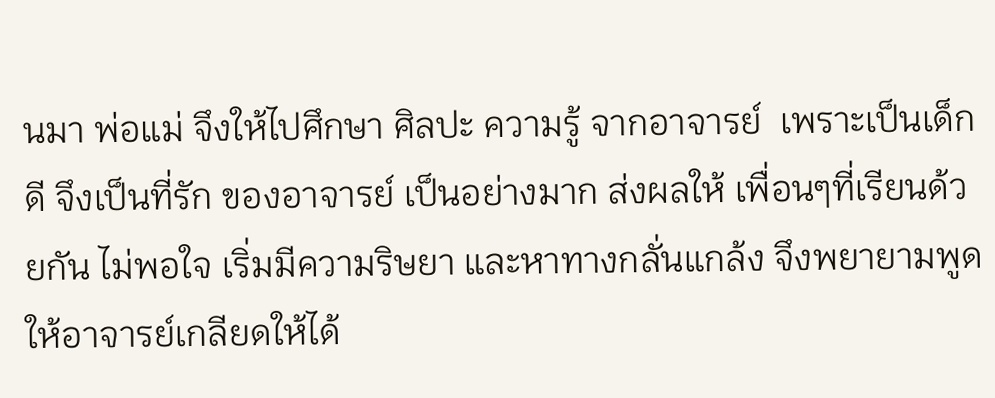นมา พ่อแม่ จึงให้ไปศึกษา ศิลปะ ความรู้ จากอาจารย์  เพราะเป็นเด็กดี จึงเป็นที่รัก ของอาจารย์ เป็นอย่างมาก ส่งผลให้ เพื่อนๆที่เรียนด้วยกัน ไม่พอใจ เริ่มมีความริษยา และหาทางกลั่นแกล้ง จึงพยายามพูด ให้อาจารย์เกลียดให้ได้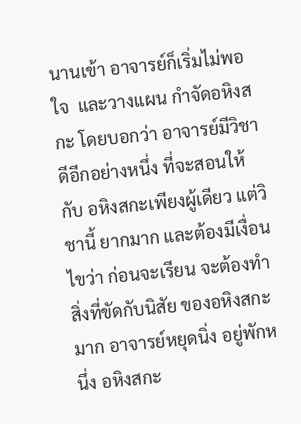นานเข้า อาจารย์ก็เริ่มไม่พอใจ  และวางแผน กำจัดอหิงสกะ โดยบอกว่า อาจารย์มีวิชาดีอีกอย่างหนึ่ง ที่จะสอนให้กับ อหิงสกะเพียงผู้เดียว แต่วิชานี้ ยากมาก และต้องมีเงื่อนไขว่า ก่อนจะเรียน จะต้องทำสิ่งที่ขัดกับนิสัย ของอหิงสกะมาก อาจารย์หยุดนิ่ง อยู่พักหนึ่ง อหิงสกะ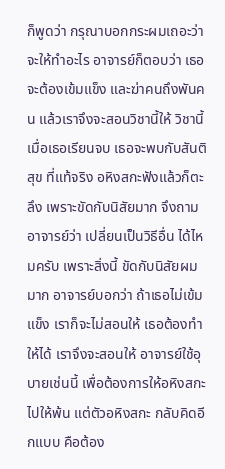ก็พูดว่า กรุณาบอกกระผมเถอะว่า จะให้ทำอะไร อาจารย์ก็ตอบว่า เธอจะต้องเข้มแข็ง และฆ่าคนถึงพันคน แล้วเราจึงจะสอนวิชานี้ให้ วิชานี้ เมื่อเธอเรียนจบ เธอจะพบกับสันติสุข ที่แท้จริง อหิงสกะฟังแล้วก็ตะลึง เพราะขัดกับนิสัยมาก จึงถามอาจารย์ว่า เปลี่ยนเป็นวิธีอื่น ได้ไหมครับ เพราะสิ่งนี้ ขัดกับนิสัยผมมาก อาจารย์บอกว่า ถ้าเธอไม่เข้มแข็ง เราก็จะไม่สอนให้ เธอต้องทำให้ได้ เราจึงจะสอนให้ อาจารย์ใช้อุบายเช่นนี้ เพื่อต้องการให้อหิงสกะ ไปให้พ้น แต่ตัวอหิงสกะ กลับคิดอีกแบบ คือต้อง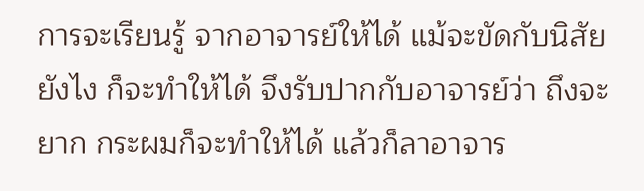การจะเรียนรู้ จากอาจารย์ให้ได้ แม้จะขัดกับนิสัยยังไง ก็จะทำให้ได้ จึงรับปากกับอาจารย์ว่า ถึงจะยาก กระผมก็จะทำให้ได้ แล้วก็ลาอาจาร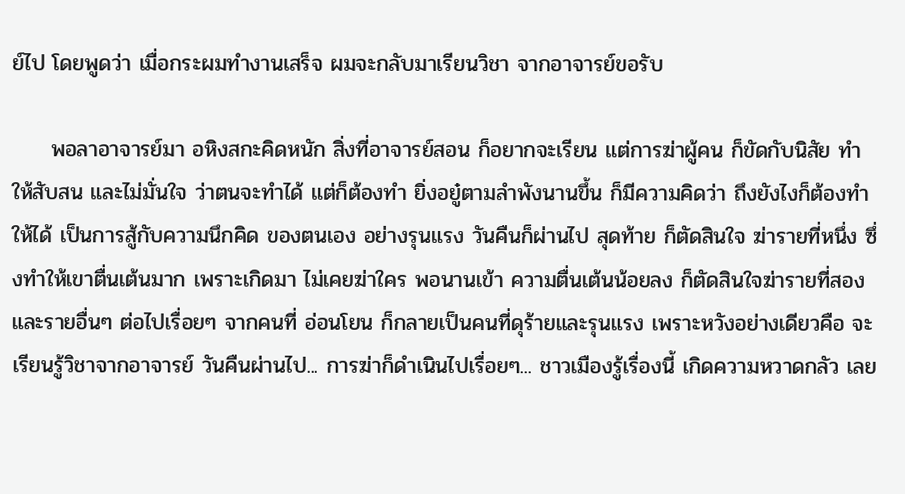ย์ไป โดยพูดว่า เมื่อกระผมทำงานเสร็จ ผมจะกลับมาเรียนวิชา จากอาจารย์ขอรับ

     พอลาอาจารย์มา อหิงสกะคิดหนัก สิ่งที่อาจารย์สอน ก็อยากจะเรียน แต่การฆ่าผู้คน ก็ขัดกับนิสัย ทำให้สับสน และไม่มั่นใจ ว่าตนจะทำได้ แต่ก็ต้องทำ ยิ่งอยู๋ตามลำพังนานขึ้น ก็มีความคิดว่า ถึงยังไงก็ต้องทำให้ได้ เป็นการสู้กับความนึกคิด ของตนเอง อย่างรุนแรง วันคืนก็ผ่านไป สุดท้าย ก็ตัดสินใจ ฆ่ารายที่หนึ่ง ซึ่งทำให้เขาตื่นเต้นมาก เพราะเกิดมา ไม่เคยฆ่าใคร พอนานเข้า ความตื่นเต้นน้อยลง ก็ตัดสินใจฆ่ารายที่สอง และรายอื่นๆ ต่อไปเรื่อยๆ จากคนที่ อ่อนโยน ก็กลายเป็นคนที่ดุร้ายและรุนแรง เพราะหวังอย่างเดียวคือ จะเรียนรู้วิชาจากอาจารย์ วันคืนผ่านไป... การฆ่าก็ดำเนินไปเรื่อยๆ... ชาวเมืองรู้เรื่องนี้ เกิดความหวาดกลัว เลย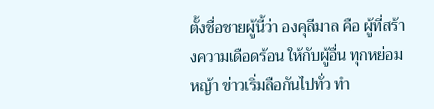ตั้งชื่อชายผู้นี้ว่า องคุลีมาล คือ ผู้ที่สร้างความเดือดร้อน ให้กับผู้อื่น ทุกหย่อมหญ้า ข่าวเริ่มลือกันไปทั่ว ทำ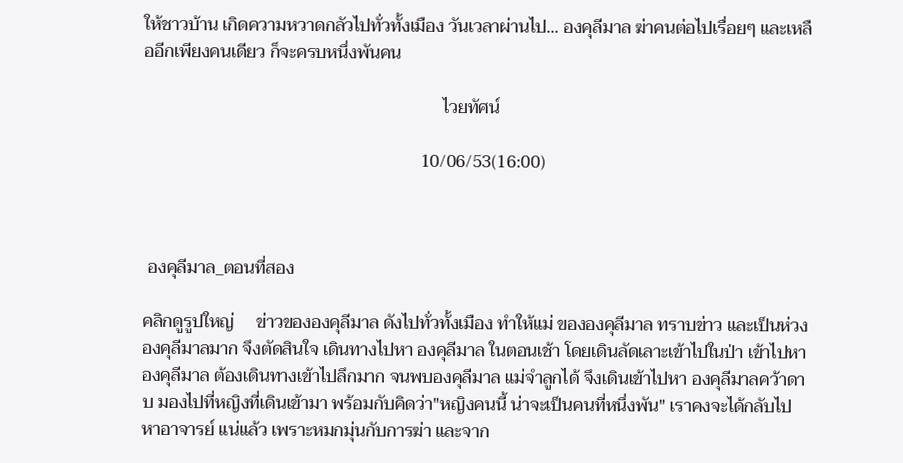ให้ชาวบ้าน เกิดความหวาดกลัวไปทั่วทั้งเมือง วันเวลาผ่านไป... องคุลีมาล ฆ่าคนต่อไปเรื่อยๆ และเหลืออีกเพียงคนเดียว ก็จะครบหนึ่งพันคน

                                                                    ไวยทัศน์

                                                               10/06/53(16:00)



 องคุลีมาล_ตอนที่สอง

คลิกดูรูปใหญ่     ข่าวขององคุลีมาล ดังไปทั่วทั้งเมือง ทำให้แม่ ขององคุลีมาล ทราบข่าว และเป็นห่วงองคุลีมาลมาก จึงตัดสินใจ เดินทางไปหา องคุลีมาล ในตอนเช้า โดยเดินลัดเลาะเข้าไปในป่า เข้าไปหาองคุลีมาล ต้องเดินทางเข้าไปลึกมาก จนพบองคุลีมาล แม่จำลูกได้ จึงเดินเข้าไปหา องคุลีมาลคว้าดาบ มองไปที่หญิงที่เดินเข้ามา พร้อมกับคิดว่า"หญิงคนนี้ น่าจะเป็นคนที่หนึ่งพัน" เราคงจะได้กลับไปหาอาจารย์ แน่แล้ว เพราะหมกมุ่นกับการฆ่า และจาก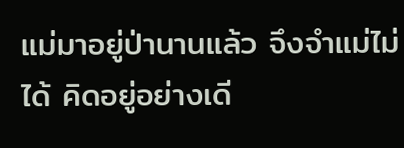แม่มาอยู่ป่านานแล้ว จึงจำแม่ไม่ได้ คิดอยู่อย่างเดี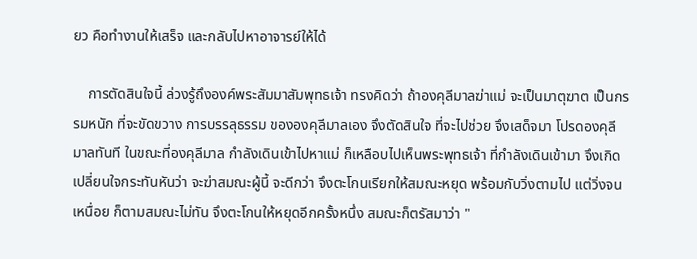ยว คือทำงานให้เสร็จ และกลับไปหาอาจารย์ให้ได้

    การตัดสินใจนี้ ล่วงรู้ถึงองค์พระสัมมาสัมพุทธเจ้า ทรงคิดว่า ถ้าองคุลีมาลฆ่าแม่ จะเป็นมาตุฆาต เป็นกรรมหนัก ที่จะขัดขวาง การบรรลุธรรม ขององคุลีมาลเอง จึงตัดสินใจ ที่จะไปช่วย จึงเสด็จมา โปรดองคุลีมาลทันที ในขณะที่องคุลีมาล กำลังเดินเข้าไปหาแม่ ก็เหลือบไปเห็นพระพุทธเจ้า ที่กำลังเดินเข้ามา จึงเกิดเปลี่ยนใจกระทันหันว่า จะฆ่าสมณะผู้นี้ จะดีกว่า จึงตะโกนเรียกให้สมณะหยุด พร้อมกับวิ่งตามไป แต่วิ่งจนเหนื่อย ก็ตามสมณะไม่ทัน จึงตะโกนให้หยุดอีกครั้งหนึ่ง สมณะก็ตรัสมาว่า "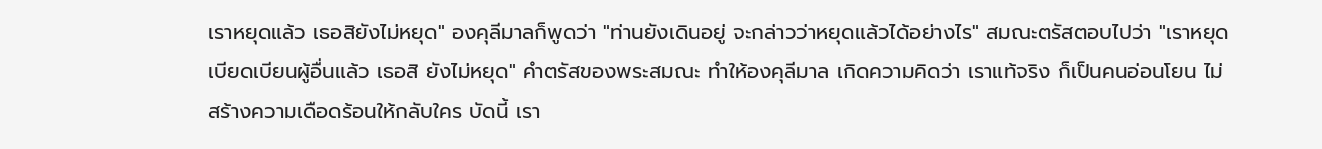เราหยุดแล้ว เธอสิยังไม่หยุด" องคุลีมาลก็พูดว่า "ท่านยังเดินอยู่ จะกล่าวว่าหยุดแล้วได้อย่างไร" สมณะตรัสตอบไปว่า "เราหยุด เบียดเบียนผู้อื่นแล้ว เธอสิ ยังไม่หยุด" คำตรัสของพระสมณะ ทำให้องคุลีมาล เกิดความคิดว่า เราแท้จริง ก็เป็นคนอ่อนโยน ไม่สร้างความเดือดร้อนให้กลับใคร บัดนี้ เรา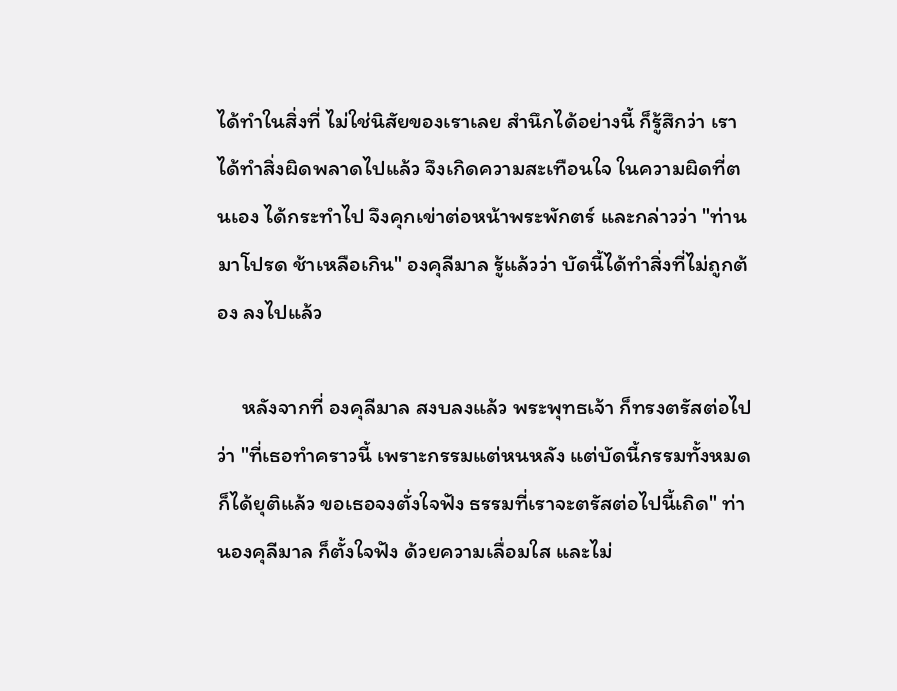ได้ทำในสิ่งที่ ไม่ใช่นิสัยของเราเลย สำนึกได้อย่างนี้ ก็รู้สึกว่า เราได้ทำสิ่งผิดพลาดไปแล้ว จึงเกิดความสะเทือนใจ ในความผิดที่ตนเอง ได้กระทำไป จึงคุกเข่าต่อหน้าพระพักตร์ และกล่าวว่า "ท่านมาโปรด ช้าเหลือเกิน" องคุลีมาล รู้แล้วว่า บัดนี้ได้ทำสิ่งที่ไม่ถูกต้อง ลงไปแล้ว

     หลังจากที่ องคุลีมาล สงบลงแล้ว พระพุทธเจ้า ก็ทรงตรัสต่อไปว่า "ที่เธอทำคราวนี้ เพราะกรรมแต่หนหลัง แต่บัดนี้กรรมทั้งหมด ก็ได้ยุติแล้ว ขอเธอจงตั่งใจฟัง ธรรมที่เราจะตรัสต่อไปนี้เถิด" ท่านองคุลีมาล ก็ตั้งใจฟัง ด้วยความเลื่อมใส และไม่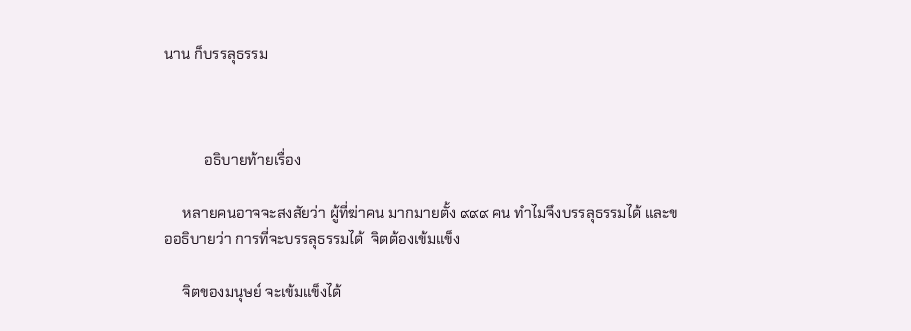นาน ก็บรรลุธรรม



           อธิบายท้ายเรื่อง

     หลายคนอาจจะสงสัยว่า ผู้ที่ฆ่าคน มากมายตั้ง ๙๙๙ คน ทำไมจึงบรรลุธรรมได้ และขออธิบายว่า การที่จะบรรลุธรรมได้  จิตต้องเข้มแข็ง

     จิตของมนุษย์ จะเข้มแข็งได้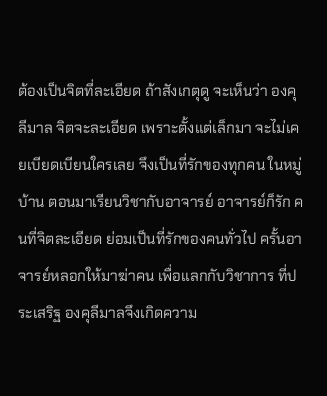ต้องเป็นจิตที่ละเอียด ถ้าสังเกตุดู จะเห็นว่า องคุลีมาล จิตจะละเอียด เพราะตั้งแต่เล็กมา จะไม่เคยเบียดเบียนใครเลย จึงเป็นที่รักของทุกคน ในหมู่บ้าน ตอนมาเรียนวิชากับอาจารย์ อาจารย์ก็รัก คนที่จิตละเอียด ย่อมเป็นที่รักของคนทั่วไป ครั้นอาจารย์หลอกให้มาฆ่าคน เพื่อแลกกับวิชาการ ที่ประเสริฐ องคุลีมาลจึงเกิดความ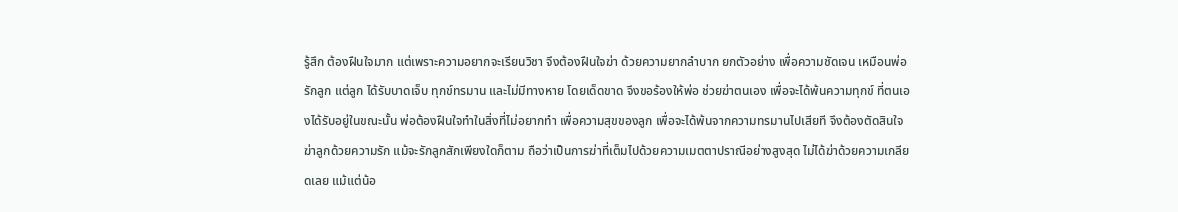รู้สึก ต้องฝืนใจมาก แต่เพราะความอยากจะเรียนวิชา จึงต้องฝืนใจฆ่า ด้วยความยากลำบาก ยกตัวอย่าง เพื่อความชัดเจน เหมือนพ่อรักลูก แต่ลูก ได้รับบาดเจ็บ ทุกข์ทรมาน และไม่มีทางหาย โดยเด็ดขาด จึงขอร้องให้พ่อ ช่วยฆ่าตนเอง เพื่อจะได้พ้นความทุกข์ ที่ตนเองได้รับอยู่ในขณะนั้น พ่อต้องฝืนใจทำในสิ่งที่ไม่อยากทำ เพื่อความสุขของลูก เพื่อจะได้พ้นจากความทรมานไปเสียที จึงต้องตัดสินใจ ฆ่าลูกด้วยความรัก แม้จะรักลูกสักเพียงใดก็ตาม ถือว่าเป็นการฆ่าที่เต็มไปด้วยความเมตตาปราณีอย่างสูงสุด ไม่ได้ฆ่าด้วยความเกลียดเลย แม้แต่น้อ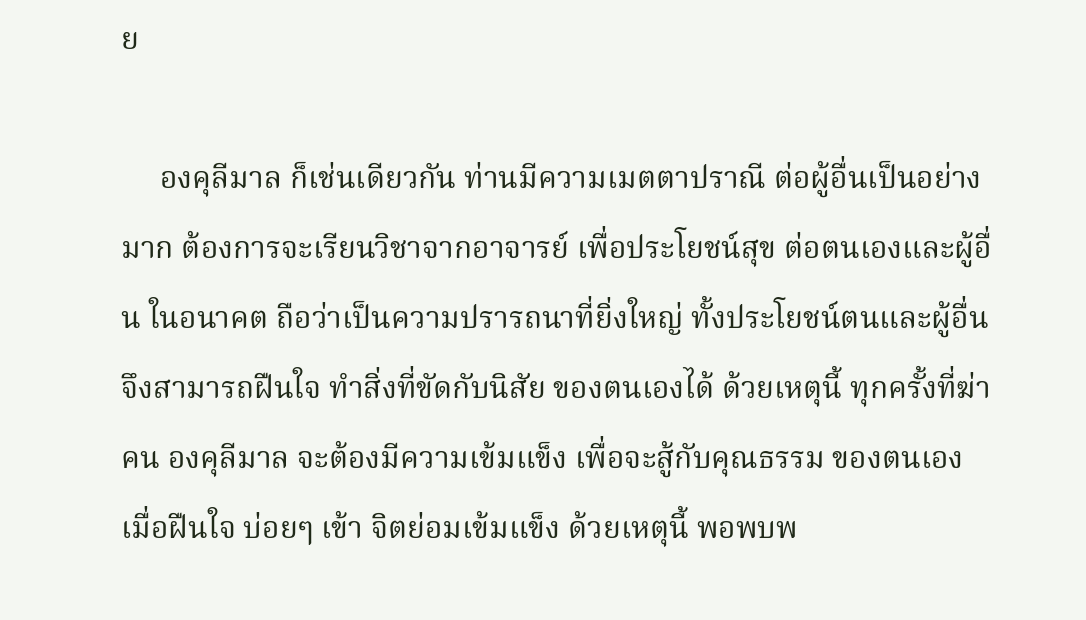ย

     องคุลีมาล ก็เช่นเดียวกัน ท่านมีความเมตตาปราณี ต่อผู้อื่นเป็นอย่างมาก ต้องการจะเรียนวิชาจากอาจารย์ เพื่อประโยชน์สุข ต่อตนเองและผู้อื่น ในอนาคต ถือว่าเป็นความปรารถนาที่ยิ่งใหญ่ ทั้งประโยชน์ตนและผู้อื่น จึงสามารถฝืนใจ ทำสิ่งที่ขัดกับนิสัย ของตนเองได้ ด้วยเหตุนี้ ทุกครั้งที่ฆ่าคน องคุลีมาล จะต้องมีความเข้มแข็ง เพื่อจะสู้กับคุณธรรม ของตนเอง เมื่อฝืนใจ บ่อยๆ เข้า จิตย่อมเข้มแข็ง ด้วยเหตุนี้ พอพบพ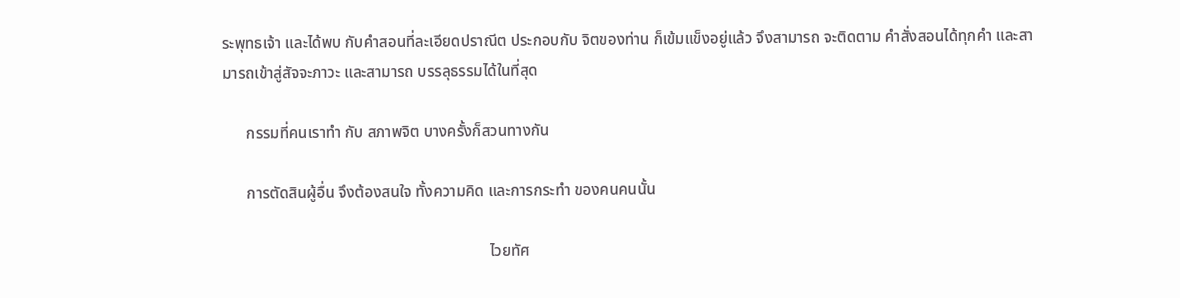ระพุทธเจ้า และได้พบ กับคำสอนที่ละเอียดปราณีต ประกอบกับ จิตของท่าน ก็เข้มแข็งอยู่แล้ว จึงสามารถ จะติดตาม คำสั่งสอนได้ทุกคำ และสามารถเข้าสู่สัจจะภาวะ และสามารถ บรรลุธรรมได้ในที่สุด

      กรรมที่คนเราทำ กับ สภาพจิต บางครั้งก็สวนทางกัน

      การตัดสินผู้อื่น จึงต้องสนใจ ทั้งความคิด และการกระทำ ของคนคนนั้น

                                                                    ไวยทัศ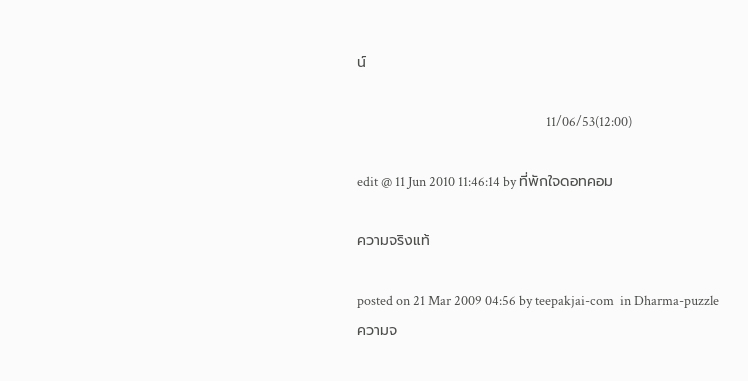น์

                                                               11/06/53(12:00)

edit @ 11 Jun 2010 11:46:14 by ที่พักใจดอทคอม

ความจริงแท้

posted on 21 Mar 2009 04:56 by teepakjai-com  in Dharma-puzzle
ความจ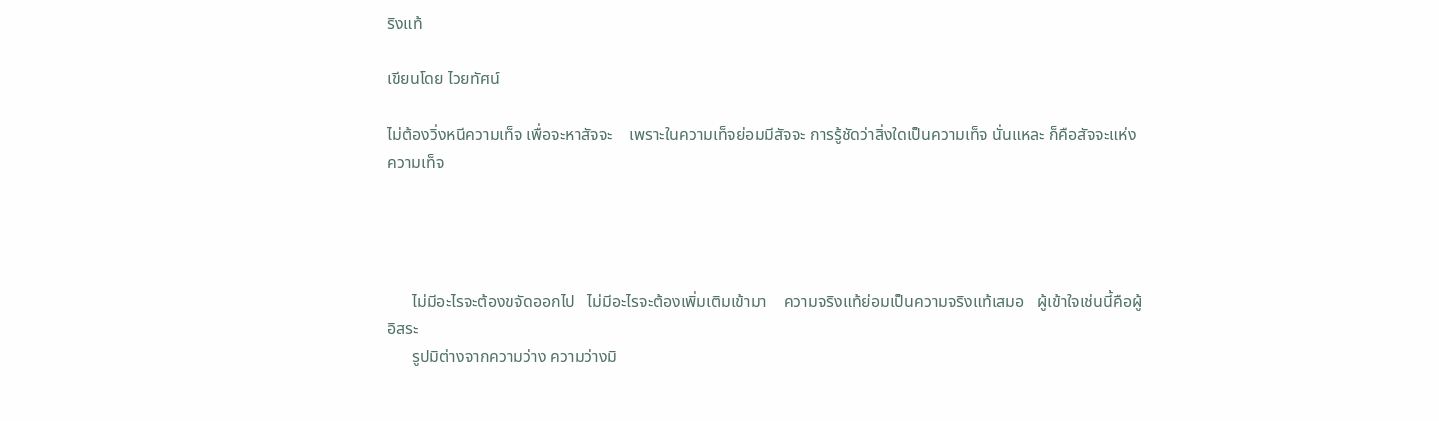ริงแท้

เขียนโดย ไวยทัศน์

ไม่ต้องวิ่งหนีความเท็จ เพื่อจะหาสัจจะ    เพราะในความเท็จย่อมมีสัจจะ การรู้ชัดว่าสิ่งใดเป็นความเท็จ นั่นแหละ ก็คือสัจจะแห่งความเท็จ




      ไม่มีอะไรจะต้องขจัดออกไป   ไม่มีอะไรจะต้องเพิ่มเติมเข้ามา    ความจริงแท้ย่อมเป็นความจริงแท้เสมอ   ผู้เข้าใจเช่นนี้คือผู้อิสระ
      รูปมิต่างจากความว่าง ความว่างมิ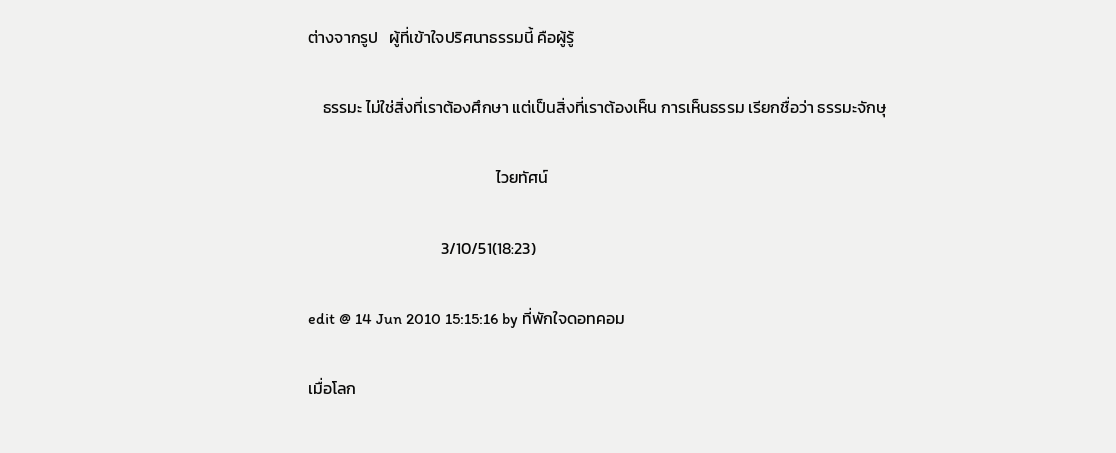ต่างจากรูป   ผู้ที่เข้าใจปริศนาธรรมนี้ คือผู้รู้

    ธรรมะ ไม่ใช่สิ่งที่เราต้องศึกษา แต่เป็นสิ่งที่เราต้องเห็น การเห็นธรรม เรียกชื่อว่า ธรรมะจักษุ

                                                   ไวยทัศน์

                                    3/10/51(18:23)

edit @ 14 Jun 2010 15:15:16 by ที่พักใจดอทคอม

เมื่อโลก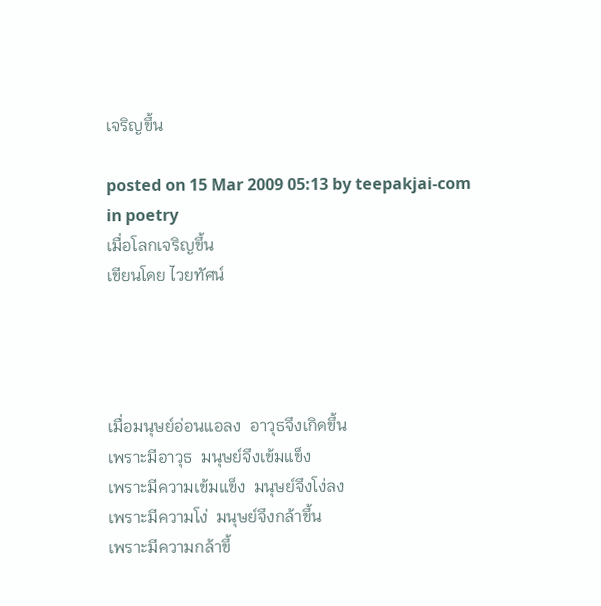เจริญขึ้น

posted on 15 Mar 2009 05:13 by teepakjai-com  in poetry
เมื่อโลกเจริญขึ้น
เขียนโดย ไวยทัศน์




เมื่อมนุษย์อ่อนแอลง  อาวุธจึงเกิดขึ้น
เพราะมีอาวุธ  มนุษย์จึงเข้มแข็ง
เพราะมีความเข้มแข็ง  มนุษย์จึงโง่ลง
เพราะมีความโง่  มนุษย์จึงกล้าขึ้น
เพราะมีความกล้าขึ้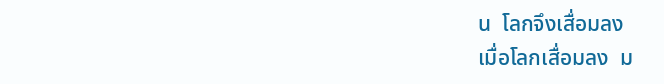น  โลกจึงเสื่อมลง
เมื่อโลกเสื่อมลง  ม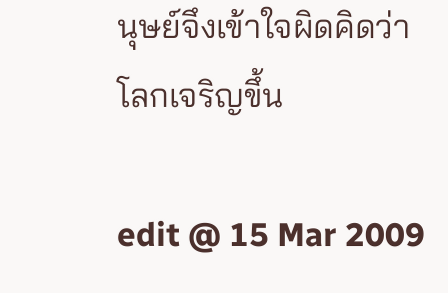นุษย์จึงเข้าใจผิดคิดว่า
โลกเจริญขึ้น

edit @ 15 Mar 2009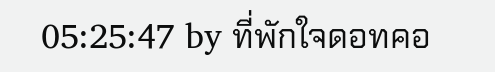05:25:47 by ที่พักใจดอทคอ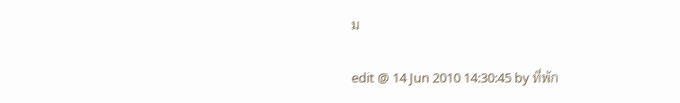ม

edit @ 14 Jun 2010 14:30:45 by ที่พัก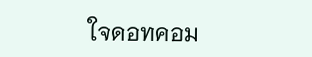ใจดอทคอม